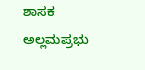ಶಾಸಕ ಅಲ್ಲಮಪ್ರಭು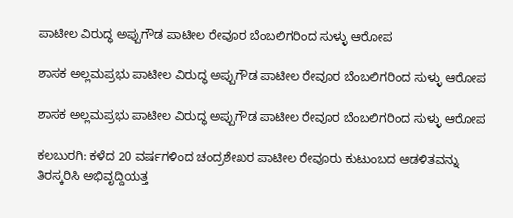ಪಾಟೀಲ ವಿರುದ್ಧ ಅಪ್ಪುಗೌಡ ಪಾಟೀಲ ರೇವೂರ ಬೆಂಬಲಿಗರಿಂದ ಸುಳ್ಳು ಆರೋಪ

ಶಾಸಕ ಅಲ್ಲಮಪ್ರಭು ಪಾಟೀಲ ವಿರುದ್ಧ ಅಪ್ಪುಗೌಡ ಪಾಟೀಲ ರೇವೂರ ಬೆಂಬಲಿಗರಿಂದ ಸುಳ್ಳು ಆರೋಪ

ಶಾಸಕ ಅಲ್ಲಮಪ್ರಭು ಪಾಟೀಲ ವಿರುದ್ಧ ಅಪ್ಪುಗೌಡ ಪಾಟೀಲ ರೇವೂರ ಬೆಂಬಲಿಗರಿಂದ ಸುಳ್ಳು ಆರೋಪ

ಕಲಬುರಗಿ: ಕಳೆದ 20 ವರ್ಷಗಳಿಂದ ಚಂದ್ರಶೇಖರ ಪಾಟೀಲ ರೇವೂರು ಕುಟುಂಬದ ಆಡಳಿತವನ್ನು ತಿರಸ್ಕರಿಸಿ ಅಭಿವೃದ್ದಿಯತ್ತ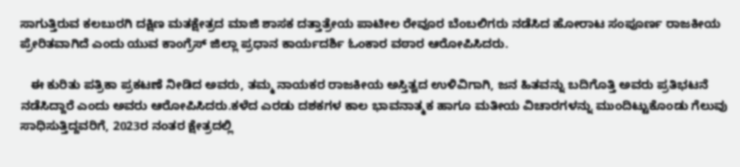ಸಾಗುತ್ತಿರುವ ಕಲಬುರಗಿ ದಕ್ಷಿಣ ಮತಕ್ಷೇತ್ರದ ಮಾಜಿ ಶಾಸಕ ದತ್ತಾತ್ರೇಯ ಪಾಟೀಲ ರೇವೂರ ಬೆಂಬಲಿಗರು ನಡೆಸಿದ ಹೋರಾಟ ಸಂಪೂರ್ಣ ರಾಜಕೀಯ ಪ್ರೇರಿತವಾಗಿದೆ ಎಂದು ಯುವ ಕಾಂಗ್ರೆಸ್ ಜಿಲ್ಲಾ ಪ್ರಧಾನ ಕಾರ್ಯದರ್ಶಿ ಓಂಕಾರ ವಠಾರ ಆರೋಪಿಸಿದರು.

   ಈ ಕುರಿತು ಪತ್ರಿಕಾ ಪ್ರಕಟಣೆ ನೀಡಿದ ಅವರು, ತಮ್ಮ ನಾಯಕರ ರಾಜಕೀಯ ಅಸ್ತಿತ್ವದ ಉಳಿವಿಗಾಗಿ, ಜನ ಹಿತವನ್ನು ಬದಿಗೊತ್ತಿ ಅವರು ಪ್ರತಿಭಟನೆ ನಡೆಸಿದ್ದಾರೆ ಎಂದು ಅವರು ಆರೋಪಿಸಿದರು.ಕಳೆದ ಎರಡು ದಶಕಗಳ ಕಾಲ ಭಾವನಾತ್ಮಕ ಹಾಗೂ ಮತೀಯ ವಿಚಾರಗಳನ್ನು ಮುಂದಿಟ್ಟುಕೊಂಡು ಗೆಲುವು ಸಾಧಿಸುತ್ತಿದ್ದವರಿಗೆ, 2023ರ ನಂತರ ಕ್ಷೇತ್ರದಲ್ಲಿ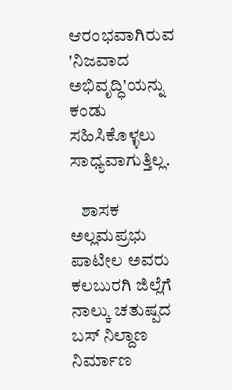ಆರಂಭವಾಗಿರುವ 'ನಿಜವಾದ ಅಭಿವೃದ್ಧಿ'ಯನ್ನು ಕಂಡು ಸಹಿಸಿಕೊಳ್ಳಲು ಸಾಧ್ಯವಾಗುತ್ತಿಲ್ಲ.

   ಶಾಸಕ ಅಲ್ಲಮಪ್ರಭು ಪಾಟೀಲ ಅವರು ಕಲಬುರಗಿ ಜಿಲ್ಲೆಗೆ ನಾಲ್ಕು ಚತುಷ್ಪದ ಬಸ್ ನಿಲ್ದಾಣ ನಿರ್ಮಾಣ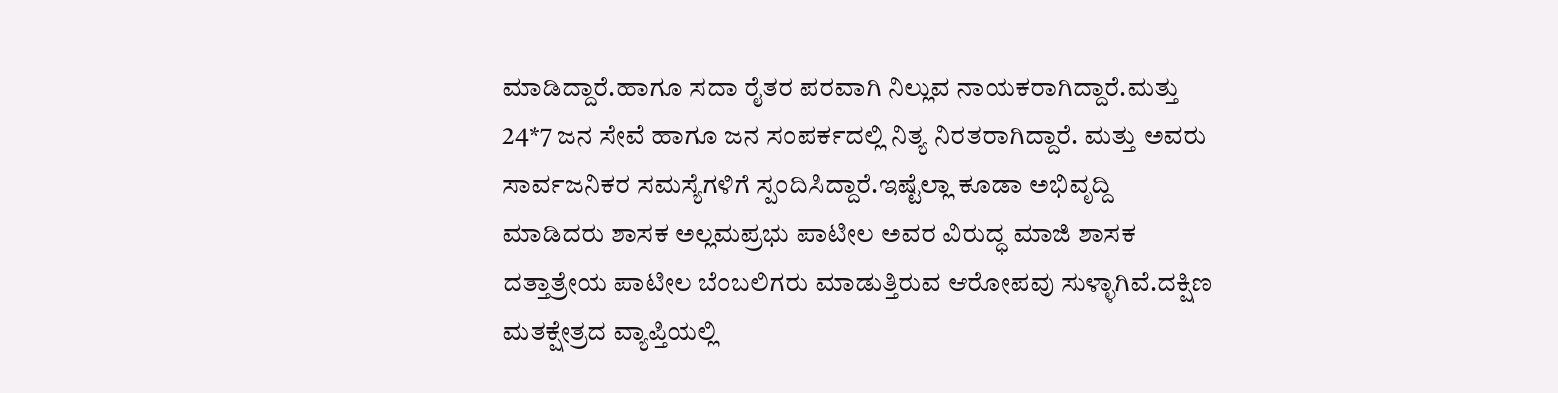ಮಾಡಿದ್ದಾರೆ.ಹಾಗೂ ಸದಾ ರೈತರ ಪರವಾಗಿ ನಿಲ್ಲುವ ನಾಯಕರಾಗಿದ್ದಾರೆ.ಮತ್ತು 24*7 ಜನ ಸೇವೆ ಹಾಗೂ ಜನ ಸಂಪರ್ಕದಲ್ಲಿ ನಿತ್ಯ ನಿರತರಾಗಿದ್ದಾರೆ. ಮತ್ತು ಅವರು ಸಾರ್ವಜನಿಕರ ಸಮಸ್ಯೆಗಳಿಗೆ ಸ್ಪಂದಿಸಿದ್ದಾರೆ‌.ಇಷ್ಟೆಲ್ಲಾ ಕೂಡಾ ಅಭಿವೃದ್ದಿ ಮಾಡಿದರು ಶಾಸಕ ಅಲ್ಲಮಪ್ರಭು ಪಾಟೀಲ ಅವರ ವಿರುದ್ಧ ಮಾಜಿ ಶಾಸಕ ದತ್ತಾತ್ರೇಯ ಪಾಟೀಲ ಬೆಂಬಲಿಗರು ಮಾಡುತ್ತಿರುವ ಆರೋಪವು ಸುಳ್ಳಾಗಿವೆ.ದಕ್ಷಿಣ ಮತಕ್ಷೇತ್ರದ ವ್ಯಾಪ್ತಿಯಲ್ಲಿ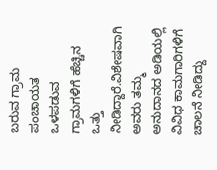ಬರುವ ಗ್ರಾಮ ಪಂಚಾಯತ ಒಳಪಡುವ ಗ್ರಾಮಗಳಿಗೆ ಹೆಚ್ಚಿನ ಒತ್ತು‌ ನೀಡಿದ್ದಾರೆ.ವಿಶೇಷವಾಗಿ ಅವರು ತಮ್ಮ ಅನುದಾನದ ಅಡಿಯಲ್ಲಿ ವಿವಿಧ ಕಾಮಗಾರಿಗಳಿಗೆ ಚಾಲನೆ ನೀಡಿದ್ದು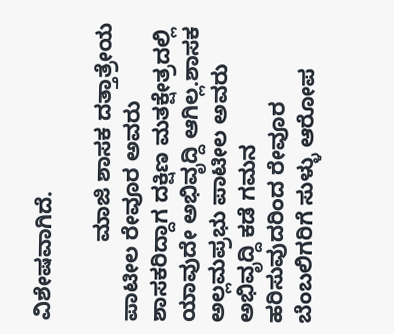ವಿಶೇಷವಾಗಿದೆ.

             ಮಾಜಿ ಶಾಸಕ ದತ್ತಾತ್ರೇಯ ಪಾಟೀಲ ರೇವೂರ ಅವರು ಶಾಸಕರಿದ್ದಾಗ ದಕ್ಷಿಣ ಮತಕ್ಷೇತ್ರದಲ್ಲಿ ಯಾವುದೇ ಅಭಿವೃದ್ದಿ ಆಗಿಲ್ಲ.ಶಾಸಕ ಅಲ್ಲಮಪ್ರಭು ಪಾಟೀಲ ಅವರು ಅಭಿವೃದ್ದಿ ಕಡೆ ಗಮನ ಹರಿಸುವುದರಿಂದ ರೇವೂರ ಬೆಂಬಲಿಗರಿಗೆ ಸುಳ್ಳು ಆರೋಪ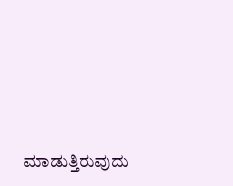ಮಾಡುತ್ತಿರುವುದು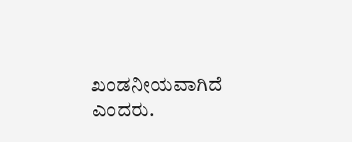ಖಂಡನೀಯವಾಗಿದೆ ಎಂದರು.